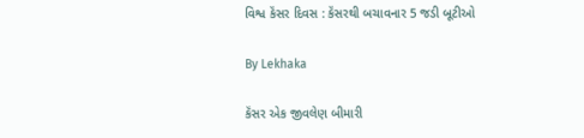વિશ્વ કૅંસર દિવસ : કૅંસરથી બચાવનાર 5 જડી બૂટીઓ

By Lekhaka

કૅંસર એક જીવલેણ બીમારી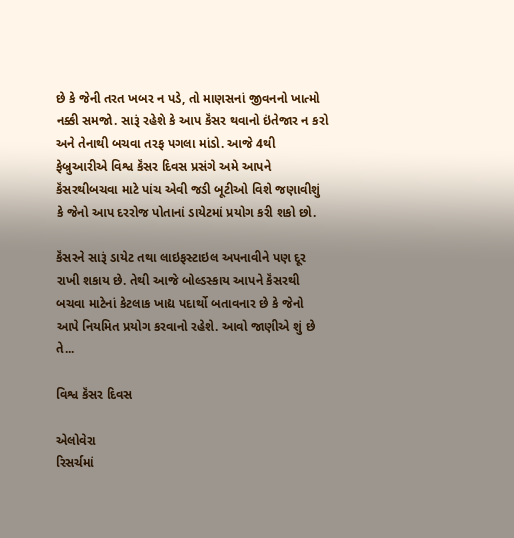છે કે જેની તરત ખબર ન પડે, તો માણસનાં જીવનનો ખાત્મો નક્કી સમજો. સારૂં રહેશે કે આપ કૅંસર થવાનો ઇંતેજાર ન કરો અને તેનાથી બચવા તરફ પગલા માંડો. આજે 4થી ફેબ્રુઆરીએ વિશ્વ કૅંસર દિવસ પ્રસંગે અમે આપને કૅંસરથીબચવા માટે પાંચ એવી જડી બૂટીઓ વિશે જણાવીશું કે જેનો આપ દરરોજ પોતાનાં ડાયેટમાં પ્રયોગ કરી શકો છો.

કૅંસરને સારૂં ડાયેટ તથા લાઇફસ્ટાઇલ અપનાવીને પણ દૂર રાખી શકાય છે. તેથી આજે બોલ્ડસ્કાય આપને કૅંસરથી બચવા માટેનાં કેટલાક ખાદ્ય પદાર્થો બતાવનાર છે કે જેનો આપે નિયમિત પ્રયોગ કરવાનો રહેશે. આવો જાણીએ શું છે તે...

વિશ્વ કૅંસર દિવસ

એલોવેરા
રિસર્ચમાં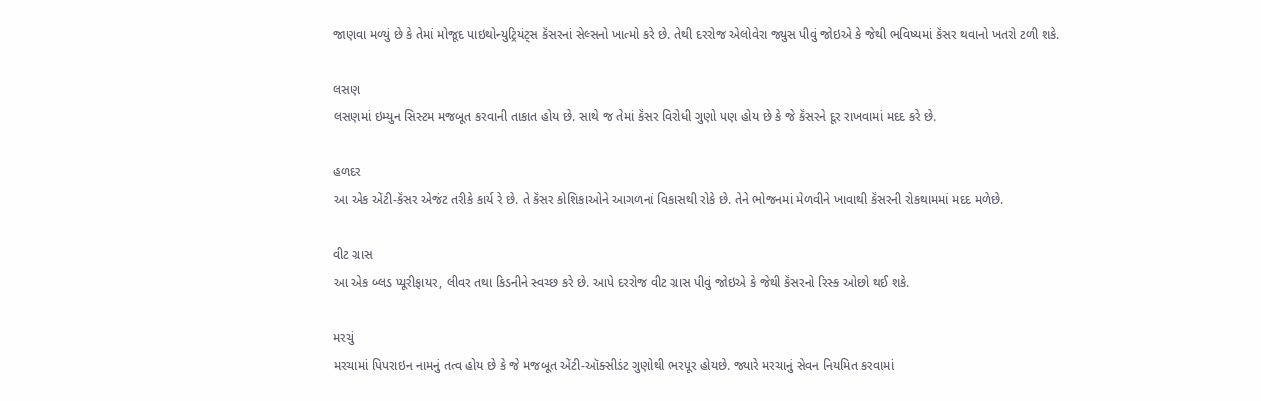જાણવા મળ્યું છે કે તેમાં મોજૂદ પાઇથોન્યુટ્રિયંટ્સ કૅંસરનાં સેલ્સનો ખાત્મો કરે છે. તેથી દરરોજ એલોવેરા જ્યુસ પીવું જોઇએ કે જેથી ભવિષ્યમાં કૅંસર થવાનો ખતરો ટળી શકે.

લસણ
લસણમાં ઇમ્યુન સિસ્ટમ મજબૂત કરવાની તાકાત હોય છે. સાથે જ તેમાં કૅંસર વિરોધી ગુણો પણ હોય છે કે જે કૅંસરને દૂર રાખવામાં મદદ કરે છે.

હળદર
આ એક એંટી-કૅંસર એજંટ તરીકે કાર્ય રે છે. તે કૅંસર કોશિકાઓને આગળનાં વિકાસથી રોકે છે. તેને ભોજનમાં મેળવીને ખાવાથી કૅંસરની રોકથામમાં મદદ મળેછે.

વીટ ગ્રાસ
આ એક બ્લડ પ્યૂરીફાયર, લીવર તથા કિડનીને સ્વચ્છ કરે છે. આપે દરરોજ વીટ ગ્રાસ પીવું જોઇએ કે જેથી કૅંસરનો રિસ્ક ઓછો થઈ શકે.

મરચું
મરચામાં પિપરાઇન નામનું તત્વ હોય છે કે જે મજબૂત એંટી-ઑક્સીડંટ ગુણોથી ભરપૂર હોયછે. જ્યારે મરચાનું સેવન નિયમિત કરવામાં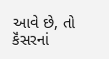આવે છે, તો કૅંસરનાં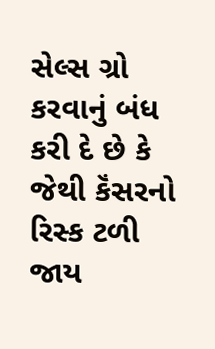સેલ્સ ગ્રો કરવાનું બંધ કરી દે છે કે જેથી કૅંસરનો રિસ્ક ટળી જાય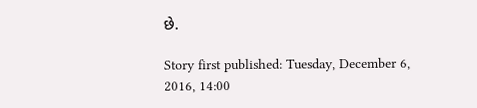છે.

Story first published: Tuesday, December 6, 2016, 14:00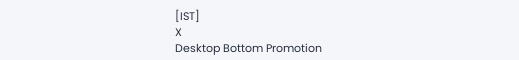[IST]
X
Desktop Bottom Promotion